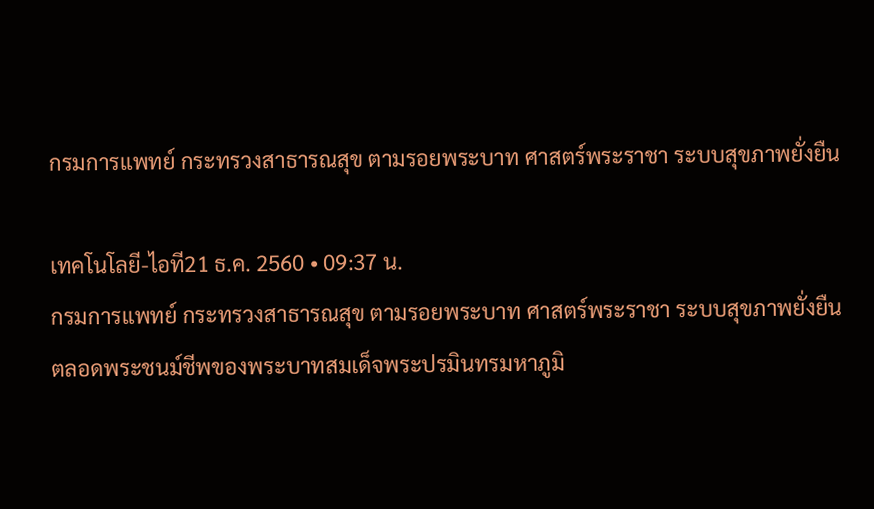กรมการแพทย์ กระทรวงสาธารณสุข ตามรอยพระบาท ศาสตร์พระราชา ระบบสุขภาพยั่งยืน

เทคโนโลยี-ไอที21 ธ.ค. 2560 • 09:37 น.
กรมการแพทย์ กระทรวงสาธารณสุข ตามรอยพระบาท ศาสตร์พระราชา ระบบสุขภาพยั่งยืน
ตลอดพระชนม์ชีพของพระบาทสมเด็จพระปรมินทรมหาภูมิ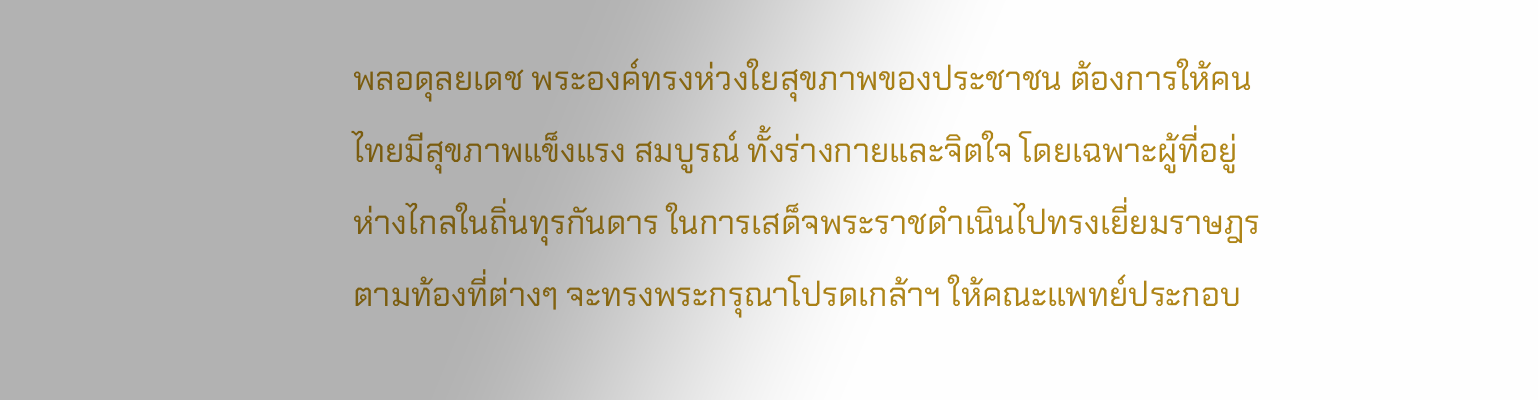พลอดุลยเดช พระองค์ทรงห่วงใยสุขภาพของประชาชน ต้องการให้คนไทยมีสุขภาพแข็งแรง สมบูรณ์ ทั้งร่างกายและจิตใจ โดยเฉพาะผู้ที่อยู่ห่างไกลในถิ่นทุรกันดาร ในการเสด็จพระราชดำเนินไปทรงเยี่ยมราษฎรตามท้องที่ต่างๆ จะทรงพระกรุณาโปรดเกล้าฯ ให้คณะแพทย์ประกอบ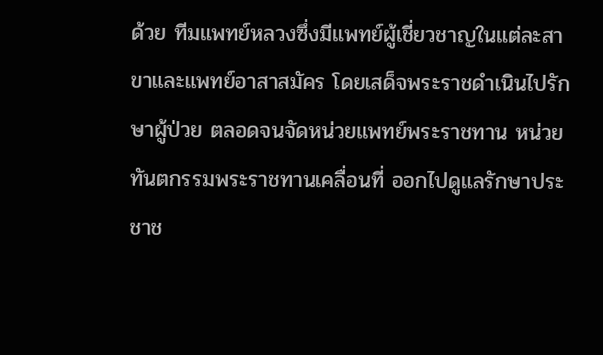ด้วย ทีมแพทย์หลวงซึ่งมีแพทย์ผู้เชี่ยวชาญในแต่ละสาขาและแพทย์อาสาสมัคร โดยเสด็จพระราชดำเนินไปรักษาผู้ป่วย ตลอดจนจัดหน่วยแพทย์พระราชทาน หน่วยทันตกรรมพระราชทานเคลื่อนที่ ออกไปดูแลรักษาประชาช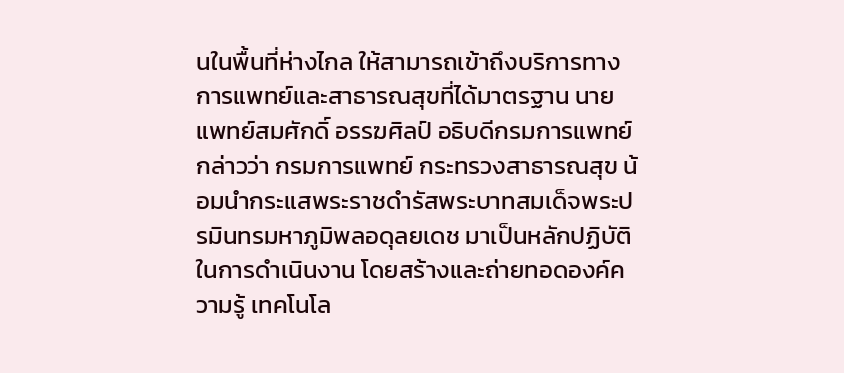นในพื้นที่ห่างไกล ให้สามารถเข้าถึงบริการทางการแพทย์และสาธารณสุขที่ได้มาตรฐาน นายแพทย์สมศักดิ์ อรรฆศิลป์ อธิบดีกรมการแพทย์ กล่าวว่า กรมการแพทย์ กระทรวงสาธารณสุข น้อมนำกระแสพระราชดำรัสพระบาทสมเด็จพระปรมินทรมหาภูมิพลอดุลยเดช มาเป็นหลักปฏิบัติในการดำเนินงาน โดยสร้างและถ่ายทอดองค์ความรู้ เทคโนโล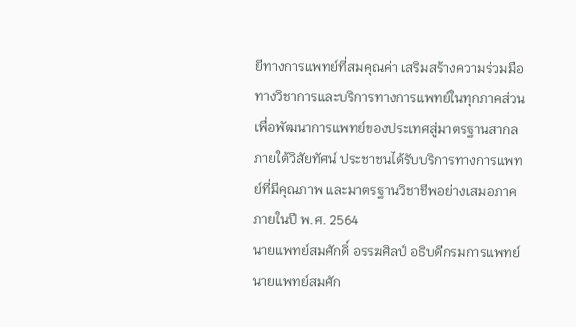ยีทางการแพทย์ที่สมคุณค่า เสริมสร้างความร่วมมือทางวิชาการและบริการทางการแพทย์ในทุกภาคส่วน เพื่อพัฒนาการแพทย์ของประเทศสู่มาตรฐานสากล ภายใต้วิสัยทัศน์ ประชาชนได้รับบริการทางการแพทย์ที่มีคุณภาพ และมาตรฐานวิชาชีพอย่างเสมอภาค ภายในปี พ.ศ. 2564
นายแพทย์สมศักดิ์ อรรฆศิลป์ อธิบดีกรมการแพทย์
นายแพทย์สมศัก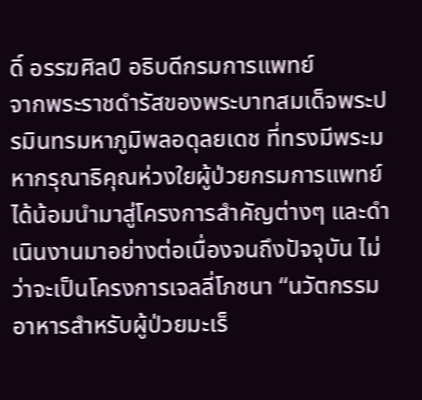ดิ์ อรรฆศิลป์ อธิบดีกรมการแพทย์
จากพระราชดำรัสของพระบาทสมเด็จพระปรมินทรมหาภูมิพลอดุลยเดช ที่ทรงมีพระมหากรุณาธิคุณห่วงใยผู้ป่วยกรมการแพทย์ได้น้อมนำมาสู่โครงการสำคัญต่างๆ และดำเนินงานมาอย่างต่อเนื่องจนถึงปัจจุบัน ไม่ว่าจะเป็นโครงการเจลลี่โภชนา “นวัตกรรมอาหารสำหรับผู้ป่วยมะเร็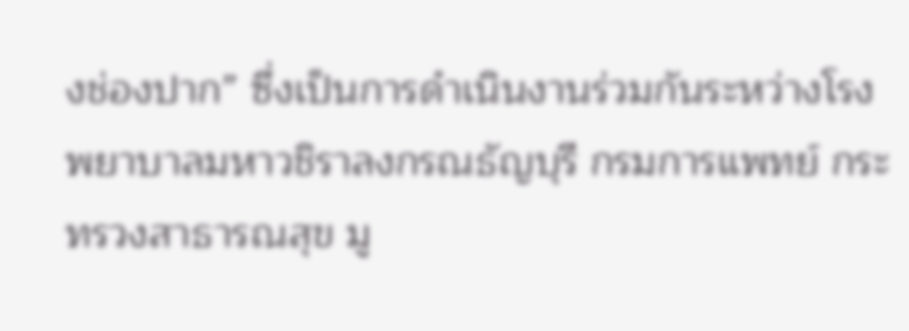งช่องปาก” ซึ่งเป็นการดำเนินงานร่วมกันระหว่างโรงพยาบาลมหาวชิราลงกรณธัญบุรี กรมการแพทย์ กระทรวงสาธารณสุข มู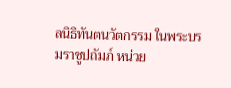ลนิธิทันตนวัตกรรม ในพระบรมราชูปถัมภ์ หน่วย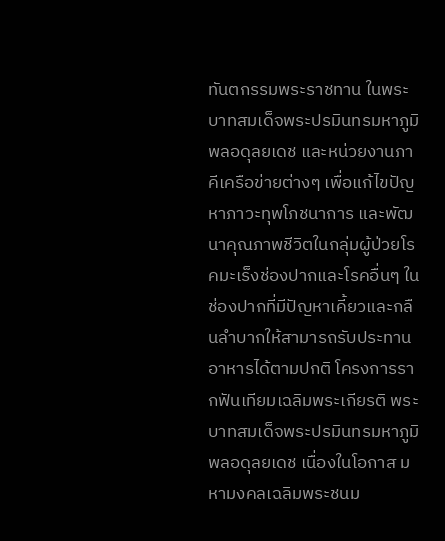ทันตกรรมพระราชทาน ในพระบาทสมเด็จพระปรมินทรมหาภูมิพลอดุลยเดช และหน่วยงานภาคีเครือข่ายต่างๆ เพื่อแก้ไขปัญหาภาวะทุพโภชนาการ และพัฒนาคุณภาพชีวิตในกลุ่มผู้ป่วยโรคมะเร็งช่องปากและโรคอื่นๆ ในช่องปากที่มีปัญหาเคี้ยวและกลืนลำบากให้สามารถรับประทานอาหารได้ตามปกติ โครงการรากฟันเทียมเฉลิมพระเกียรติ พระบาทสมเด็จพระปรมินทรมหาภูมิพลอดุลยเดช เนื่องในโอกาส มหามงคลเฉลิมพระชนม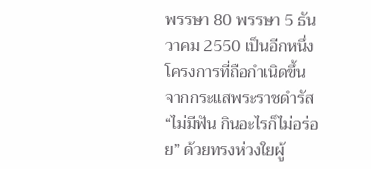พรรษา 80 พรรษา 5 ธันวาคม 2550 เป็นอีกหนึ่งโครงการที่ถือกำเนิดขึ้นจากกระแสพระราชดำรัส “ไม่มีฟัน กินอะไรก็ไม่อร่อย” ด้วยทรงห่วงใยผู้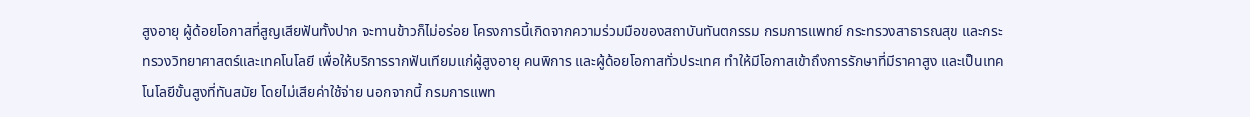สูงอายุ ผู้ด้อยโอกาสที่สูญเสียฟันทั้งปาก จะทานข้าวก็ไม่อร่อย โครงการนี้เกิดจากความร่วมมือของสถาบันทันตกรรม กรมการแพทย์ กระทรวงสาธารณสุข และกระทรวงวิทยาศาสตร์และเทคโนโลยี เพื่อให้บริการรากฟันเทียมแก่ผู้สูงอายุ คนพิการ และผู้ด้อยโอกาสทั่วประเทศ ทำให้มีโอกาสเข้าถึงการรักษาที่มีราคาสูง และเป็นเทคโนโลยีขั้นสูงที่ทันสมัย โดยไม่เสียค่าใช้จ่าย นอกจากนี้ กรมการแพท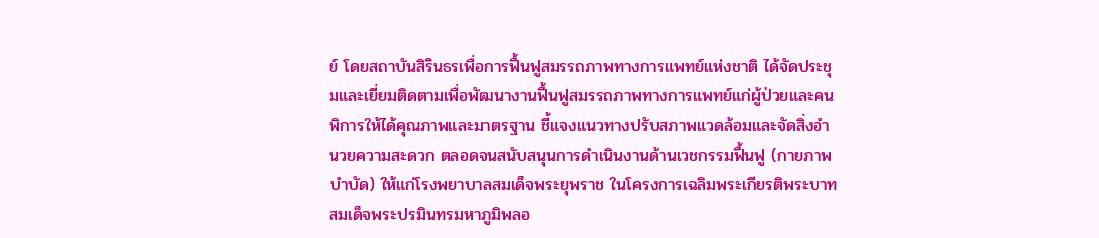ย์ โดยสถาบันสิรินธรเพื่อการฟื้นฟูสมรรถภาพทางการแพทย์แห่งชาติ ได้จัดประชุมและเยี่ยมติดตามเพื่อพัฒนางานฟื้นฟูสมรรถภาพทางการแพทย์แก่ผู้ป่วยและคนพิการให้ได้คุณภาพและมาตรฐาน ชี้แจงแนวทางปรับสภาพแวดล้อมและจัดสิ่งอำนวยความสะดวก ตลอดจนสนับสนุนการดำเนินงานด้านเวชกรรมฟื้นฟู (กายภาพบำบัด) ให้แก่โรงพยาบาลสมเด็จพระยุพราช ในโครงการเฉลิมพระเกียรติพระบาทสมเด็จพระปรมินทรมหาภูมิพลอ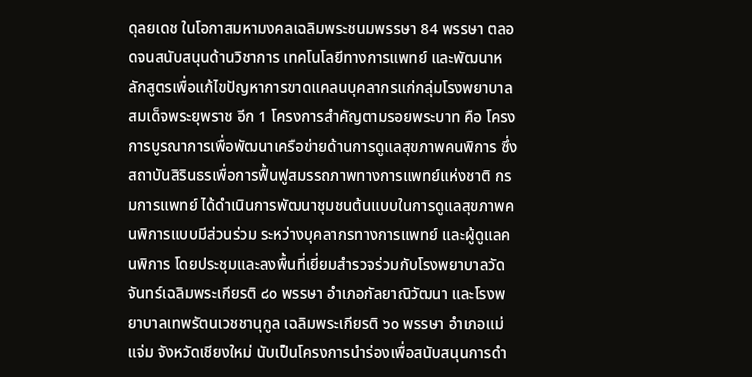ดุลยเดช ในโอกาสมหามงคลเฉลิมพระชนมพรรษา 84 พรรษา ตลอดจนสนับสนุนด้านวิชาการ เทคโนโลยีทางการแพทย์ และพัฒนาหลักสูตรเพื่อแก้ไขปัญหาการขาดแคลนบุคลากรแก่กลุ่มโรงพยาบาลสมเด็จพระยุพราช อีก 1 โครงการสำคัญตามรอยพระบาท คือ โครงการบูรณาการเพื่อพัฒนาเครือข่ายด้านการดูแลสุขภาพคนพิการ ซึ่งสถาบันสิรินธรเพื่อการฟื้นฟูสมรรถภาพทางการแพทย์แห่งชาติ กรมการแพทย์ ได้ดำเนินการพัฒนาชุมชนต้นแบบในการดูแลสุขภาพคนพิการแบบมีส่วนร่วม ระหว่างบุคลากรทางการแพทย์ และผู้ดูแลคนพิการ โดยประชุมและลงพื้นที่เยี่ยมสำรวจร่วมกับโรงพยาบาลวัดจันทร์เฉลิมพระเกียรติ ๘๐ พรรษา อำเภอกัลยาณิวัฒนา และโรงพยาบาลเทพรัตนเวชชานุกูล เฉลิมพระเกียรติ ๖๐ พรรษา อำเภอแม่แจ่ม จังหวัดเชียงใหม่ นับเป็นโครงการนำร่องเพื่อสนับสนุนการดำ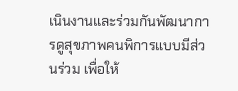เนินงานและร่วมกันพัฒนาการดูสุขภาพคนพิการแบบมีส่วนร่วม เพื่อให้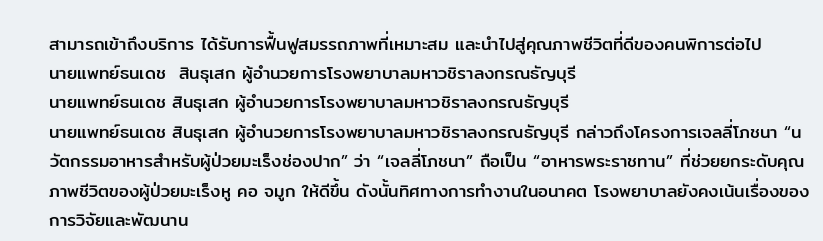สามารถเข้าถึงบริการ ได้รับการฟื้นฟูสมรรถภาพที่เหมาะสม และนำไปสู่คุณภาพชีวิตที่ดีของคนพิการต่อไป
นายแพทย์ธนเดช  สินธุเสก ผู้อำนวยการโรงพยาบาลมหาวชิราลงกรณธัญบุรี
นายแพทย์ธนเดช สินธุเสก ผู้อำนวยการโรงพยาบาลมหาวชิราลงกรณธัญบุรี
นายแพทย์ธนเดช สินธุเสก ผู้อำนวยการโรงพยาบาลมหาวชิราลงกรณธัญบุรี กล่าวถึงโครงการเจลลี่โภชนา “นวัตกรรมอาหารสำหรับผู้ป่วยมะเร็งช่องปาก” ว่า “เจลลี่โภชนา” ถือเป็น “อาหารพระราชทาน” ที่ช่วยยกระดับคุณภาพชีวิตของผู้ป่วยมะเร็งหู คอ จมูก ให้ดีขึ้น ดังนั้นทิศทางการทำงานในอนาคต โรงพยาบาลยังคงเน้นเรื่องของการวิจัยและพัฒนาน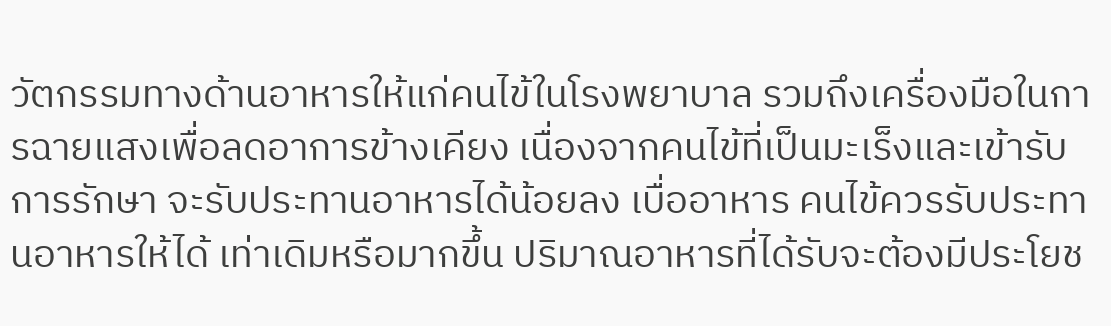วัตกรรมทางด้านอาหารให้แก่คนไข้ในโรงพยาบาล รวมถึงเครื่องมือในการฉายแสงเพื่อลดอาการข้างเคียง เนื่องจากคนไข้ที่เป็นมะเร็งและเข้ารับการรักษา จะรับประทานอาหารได้น้อยลง เบื่ออาหาร คนไข้ควรรับประทานอาหารให้ได้ เท่าเดิมหรือมากขึ้น ปริมาณอาหารที่ได้รับจะต้องมีประโยช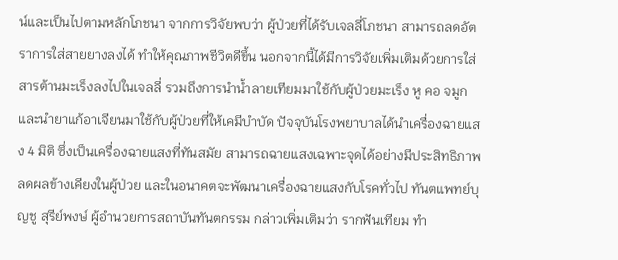น์และเป็นไปตามหลักโภชนา จากการวิจัยพบว่า ผู้ป่วยที่ได้รับเจลลี่โภชนา สามารถลดอัตราการใส่สายยางลงได้ ทำให้คุณภาพชีวิตดีขึ้น นอกจากนี้ได้มีการวิจัยเพิ่มเติมด้วยการใส่สารต้านมะเร็งลงไปในเจลลี่ รวมถึงการนำน้ำลายเทียมมาใช้กับผู้ป่วยมะเร็ง หู คอ จมูก และนำยาแก้อาเจียนมาใช้กับผู้ป่วยที่ให้เคมีบำบัด ปัจจุบันโรงพยาบาลได้นำเครื่องฉายแสง 4 มิติ ซึ่งเป็นเครื่องฉายแสงที่ทันสมัย สามารถฉายแสงเฉพาะจุดได้อย่างมีประสิทธิภาพ ลดผลข้างเคียงในผู้ป่วย และในอนาคตจะพัฒนาเครื่องฉายแสงกับโรคทั่วไป ทันตแพทย์บุญชู สุรีย์พงษ์ ผู้อำนวยการสถาบันทันตกรรม กล่าวเพิ่มเติมว่า รากฟันเทียม ทำ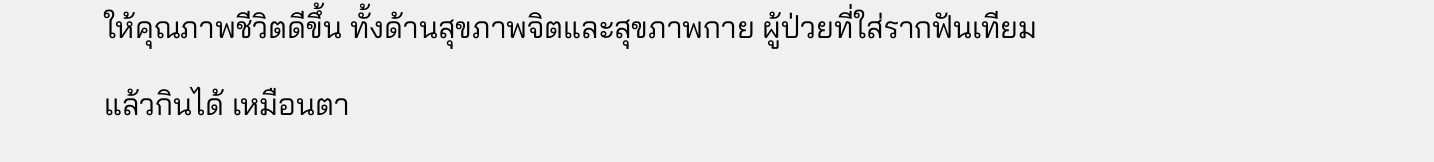ให้คุณภาพชีวิตดีขึ้น ทั้งด้านสุขภาพจิตและสุขภาพกาย ผู้ป่วยที่ใส่รากฟันเทียม แล้วกินได้ เหมือนตา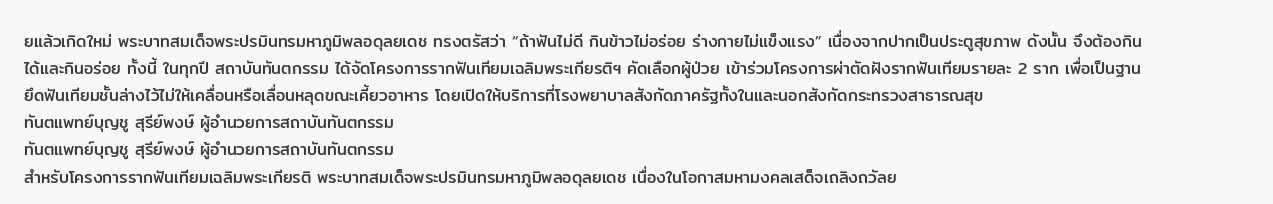ยแล้วเกิดใหม่ พระบาทสมเด็จพระปรมินทรมหาภูมิพลอดุลยเดช ทรงตรัสว่า “ถ้าฟันไม่ดี กินข้าวไม่อร่อย ร่างกายไม่แข็งแรง” เนื่องจากปากเป็นประตูสุขภาพ ดังนั้น จึงต้องกินได้และกินอร่อย ทั้งนี้ ในทุกปี สถาบันทันตกรรม ได้จัดโครงการรากฟันเทียมเฉลิมพระเกียรติฯ คัดเลือกผู้ป่วย เข้าร่วมโครงการผ่าตัดฝังรากฟันเทียมรายละ 2 ราก เพื่อเป็นฐานยึดฟันเทียมชั้นล่างไว้ไม่ให้เคลื่อนหรือเลื่อนหลุดขณะเคี้ยวอาหาร โดยเปิดให้บริการที่โรงพยาบาลสังกัดภาครัฐทั้งในและนอกสังกัดกระทรวงสาธารณสุข
ทันตแพทย์บุญชู สุรีย์พงษ์ ผู้อำนวยการสถาบันทันตกรรม
ทันตแพทย์บุญชู สุรีย์พงษ์ ผู้อำนวยการสถาบันทันตกรรม
สำหรับโครงการรากฟันเทียมเฉลิมพระเกียรติ พระบาทสมเด็จพระปรมินทรมหาภูมิพลอดุลยเดช เนื่องในโอกาสมหามงคลเสด็จเถลิงถวัลย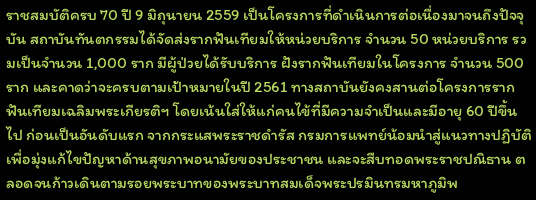ราชสมบัติครบ 70 ปี 9 มิถุนายน 2559 เป็นโครงการที่ดำเนินการต่อเนื่องมาจนถึงปัจจุบัน สถาบันทันตกรรมได้จัดส่งรากฟันเทียมให้หน่วยบริการ จำนวน 50 หน่วยบริการ รวมเป็นจำนวน 1,000 ราก มีผู้ป่วยได้รับบริการ ฝังรากฟันเทียมในโครงการ จำนวน 500 ราก และคาดว่าจะครบตามเป้าหมายในปี 2561 ทางสถาบันยังคงสานต่อโครงการรากฟันเทียมเฉลิมพระเกียรติฯ โดยเน้นใส่ให้แก่คนไข้ที่มีความจำเป็นและมีอายุ 60 ปีขึ้นไป ก่อนเป็นอันดับแรก จากกระแสพระราชดำรัส กรมการแพทย์น้อมนำสู่แนวทางปฏิบัติเพื่อมุ่งแก้ไขปัญหาด้านสุขภาพอนามัยของประชาชน และจะสืบทอดพระราชปณิธาน ตลอดจนก้าวเดินตามรอยพระบาทของพระบาทสมเด็จพระปรมินทรมหาภูมิพ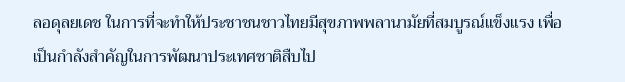ลอดุลยเดช ในการที่จะทำให้ประชาชนชาวไทยมีสุขภาพพลานามัยที่สมบูรณ์แข็งแรง เพื่อเป็นกำลังสำคัญในการพัฒนาประเทศชาติสืบไป